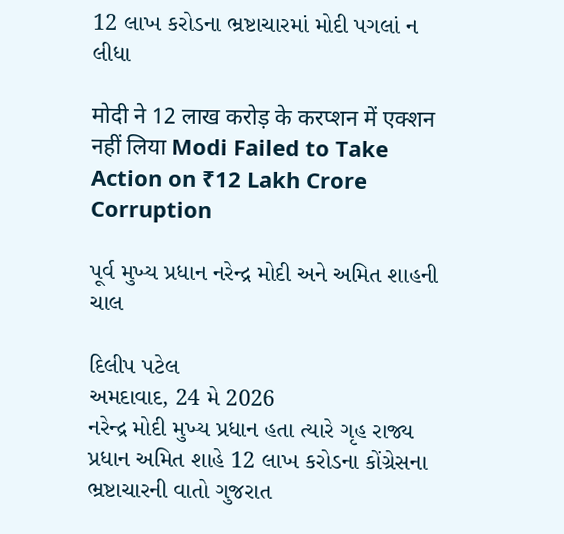12 લાખ કરોડના ભ્રષ્ટાચારમાં મોદી પગલાં ન લીધા

मोदी ने 12 लाख करोड़ के करप्शन में एक्शन नहीं लिया Modi Failed to Take Action on ₹12 Lakh Crore Corruption

પૂર્વ મુખ્ય પ્રધાન નરેન્દ્ર મોદી અને અમિત શાહની ચાલ

દિલીપ પટેલ
અમદાવાદ, 24 મે 2026
નરેન્દ્ર મોદી મુખ્ય પ્રધાન હતા ત્યારે ગૃહ રાજ્ય પ્રધાન અમિત શાહે 12 લાખ કરોડના કોંગ્રેસના ભ્રષ્ટાચારની વાતો ગુજરાત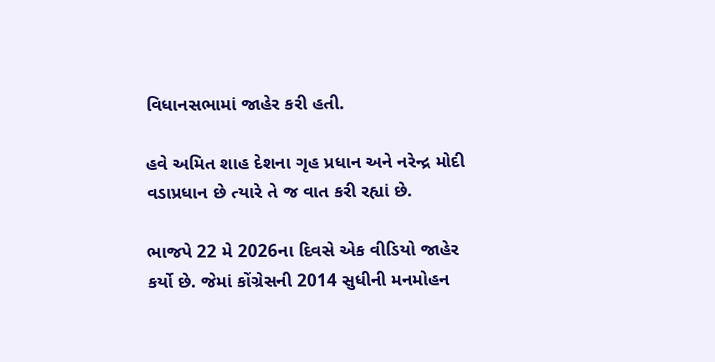વિધાનસભામાં જાહેર કરી હતી.

હવે અમિત શાહ દેશના ગૃહ પ્રધાન અને નરેન્દ્ર મોદી વડાપ્રધાન છે ત્યારે તે જ વાત કરી રહ્યાં છે.

ભાજપે 22 મે 2026ના દિવસે એક વીડિયો જાહેર કર્યો છે. જેમાં કોંગ્રેસની 2014 સુધીની મનમોહન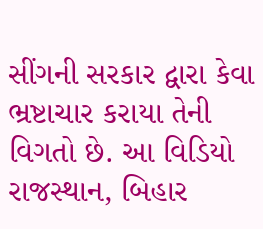સીંગની સરકાર દ્વારા કેવા ભ્રષ્ટાચાર કરાયા તેની વિગતો છે. આ વિડિયો રાજસ્થાન, બિહાર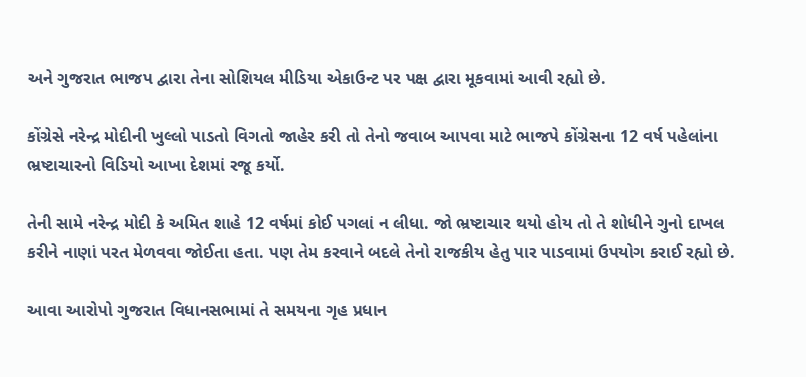અને ગુજરાત ભાજપ દ્વારા તેના સોશિયલ મીડિયા એકાઉન્ટ પર પક્ષ દ્વારા મૂકવામાં આવી રહ્યો છે.

કોંગ્રેસે નરેન્દ્ર મોદીની ખુલ્લો પાડતો વિગતો જાહેર કરી તો તેનો જવાબ આપવા માટે ભાજપે કોંગ્રેસના 12 વર્ષ પહેલાંના ભ્રષ્ટાચારનો વિડિયો આખા દેશમાં રજૂ કર્યો.

તેની સામે નરેન્દ્ર મોદી કે અમિત શાહે 12 વર્ષમાં કોઈ પગલાં ન લીધા. જો ભ્રષ્ટાચાર થયો હોય તો તે શોધીને ગુનો દાખલ કરીને નાણાં પરત મેળવવા જોઈતા હતા. પણ તેમ કરવાને બદલે તેનો રાજકીય હેતુ પાર પાડવામાં ઉપયોગ કરાઈ રહ્યો છે.

આવા આરોપો ગુજરાત વિધાનસભામાં તે સમયના ગૃહ પ્રધાન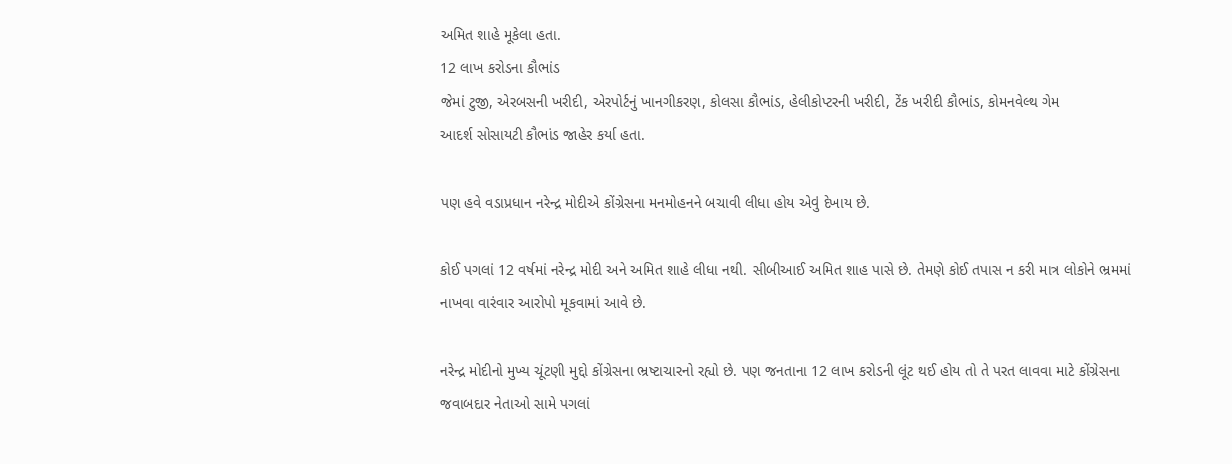અમિત શાહે મૂકેલા હતા.
12 લાખ કરોડના કૌભાંડ
જેમાં ટુજી, એરબસની ખરીદી, એરપોર્ટનું ખાનગીકરણ, કોલસા કૌભાંડ, હેલીકોપ્ટરની ખરીદી, ટેંક ખરીદી કૌભાંડ, કોમનવેલ્થ ગેમ
આદર્શ સોસાયટી કૌભાંડ જાહેર કર્યા હતા.

પણ હવે વડાપ્રધાન નરેન્દ્ર મોદીએ કોંગ્રેસના મનમોહનને બચાવી લીધા હોય એવું દેખાય છે.

કોઈ પગલાં 12 વર્ષમાં નરેન્દ્ર મોદી અને અમિત શાહે લીધા નથી. સીબીઆઈ અમિત શાહ પાસે છે. તેમણે કોઈ તપાસ ન કરી માત્ર લોકોને ભ્રમમાં નાખવા વારંવાર આરોપો મૂકવામાં આવે છે.

નરેન્દ્ર મોદીનો મુખ્ય ચૂંટણી મુદ્દો કોંગ્રેસના ભ્રષ્ટાચારનો રહ્યો છે. પણ જનતાના 12 લાખ કરોડની લૂંટ થઈ હોય તો તે પરત લાવવા માટે કોંગ્રેસના જવાબદાર નેતાઓ સામે પગલાં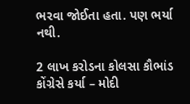ભરવા જોઈતા હતા. પણ ભર્યા નથી.

2 લાખ કરોડના કોલસા કૌભાંડ કોંગ્રેસે કર્યા – મોદી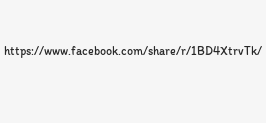https://www.facebook.com/share/r/1BD4XtrvTk/